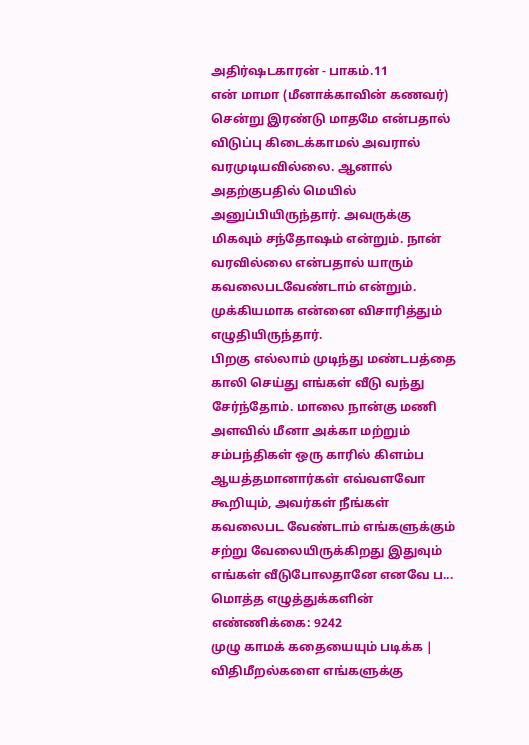அதிர்ஷடகாரன் - பாகம்.11
என் மாமா (மீனாக்காவின் கணவர்) சென்று இரண்டு மாதமே என்பதால் விடுப்பு கிடைக்காமல் அவரால் வரமுடியவில்லை. ஆனால் அதற்குபதில் மெயில் அனுப்பியிருந்தார். அவருக்கு மிகவும் சந்தோஷம் என்றும். நான் வரவில்லை என்பதால் யாரும் கவலைபடவேண்டாம் என்றும். முக்கியமாக என்னை விசாரித்தும் எழுதியிருந்தார்.
பிறகு எல்லாம் முடிந்து மண்டபத்தை காலி செய்து எங்கள் வீடு வந்து சேர்ந்தோம். மாலை நான்கு மணி அளவில் மீனா அக்கா மற்றும் சம்பந்திகள் ஒரு காரில் கிளம்ப ஆயத்தமானார்கள் எவ்வளவோ கூறியும், அவர்கள் நீங்கள் கவலைபட வேண்டாம் எங்களுக்கும் சற்று வேலையிருக்கிறது இதுவும் எங்கள் வீடுபோலதானே எனவே ப...
மொத்த எழுத்துக்களின் எண்ணிக்கை: 9242
முழு காமக் கதையையும் படிக்க |
விதிமீறல்களை எங்களுக்கு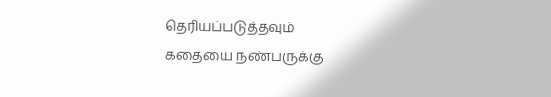தெரியப்படுத்தவும்
கதையை நண்பருக்கு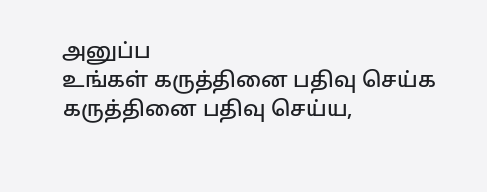அனுப்ப
உங்கள் கருத்தினை பதிவு செய்க
கருத்தினை பதிவு செய்ய,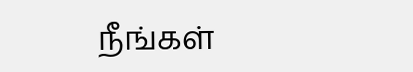நீங்கள்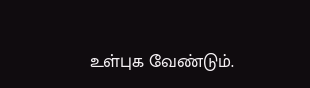உள்புக வேண்டும்.